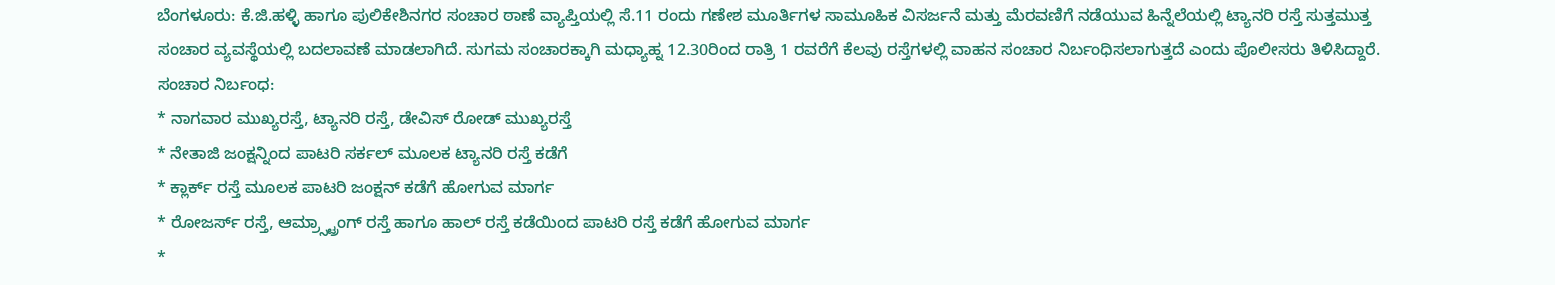ಬೆಂಗಳೂರು: ಕೆ.ಜಿ.ಹಳ್ಳಿ ಹಾಗೂ ಪುಲಿಕೇಶಿನಗರ ಸಂಚಾರ ಠಾಣೆ ವ್ಯಾಪ್ತಿಯಲ್ಲಿ ಸೆ.11 ರಂದು ಗಣೇಶ ಮೂರ್ತಿಗಳ ಸಾಮೂಹಿಕ ವಿಸರ್ಜನೆ ಮತ್ತು ಮೆರವಣಿಗೆ ನಡೆಯುವ ಹಿನ್ನೆಲೆಯಲ್ಲಿ ಟ್ಯಾನರಿ ರಸ್ತೆ ಸುತ್ತಮುತ್ತ ಸಂಚಾರ ವ್ಯವಸ್ಥೆಯಲ್ಲಿ ಬದಲಾವಣೆ ಮಾಡಲಾಗಿದೆ. ಸುಗಮ ಸಂಚಾರಕ್ಕಾಗಿ ಮಧ್ಯಾಹ್ನ 12.30ರಿಂದ ರಾತ್ರಿ 1 ರವರೆಗೆ ಕೆಲವು ರಸ್ತೆಗಳಲ್ಲಿ ವಾಹನ ಸಂಚಾರ ನಿರ್ಬಂಧಿಸಲಾಗುತ್ತದೆ ಎಂದು ಪೊಲೀಸರು ತಿಳಿಸಿದ್ದಾರೆ.
ಸಂಚಾರ ನಿರ್ಬಂಧ:
* ನಾಗವಾರ ಮುಖ್ಯರಸ್ತೆ, ಟ್ಯಾನರಿ ರಸ್ತೆ, ಡೇವಿಸ್ ರೋಡ್ ಮುಖ್ಯರಸ್ತೆ
* ನೇತಾಜಿ ಜಂಕ್ಷನ್ನಿಂದ ಪಾಟರಿ ಸರ್ಕಲ್ ಮೂಲಕ ಟ್ಯಾನರಿ ರಸ್ತೆ ಕಡೆಗೆ
* ಕ್ಲಾರ್ಕ್ ರಸ್ತೆ ಮೂಲಕ ಪಾಟರಿ ಜಂಕ್ಷನ್ ಕಡೆಗೆ ಹೋಗುವ ಮಾರ್ಗ
* ರೋಜರ್ಸ್ ರಸ್ತೆ, ಆಮ್ರ್ಸ್ಟ್ರಾಂಗ್ ರಸ್ತೆ ಹಾಗೂ ಹಾಲ್ ರಸ್ತೆ ಕಡೆಯಿಂದ ಪಾಟರಿ ರಸ್ತೆ ಕಡೆಗೆ ಹೋಗುವ ಮಾರ್ಗ
*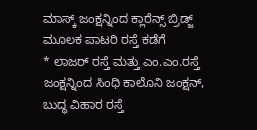ಮಾಸ್ಕ್ ಜಂಕ್ಷನ್ನಿಂದ ಕ್ಲಾರೆನ್ಸ್ ಬ್ರಿಡ್ಜ್ ಮೂಲಕ ಪಾಟರಿ ರಸ್ತೆ ಕಡೆಗೆ
* ಲಾಜರ್ ರಸ್ತೆ ಮತ್ತು ಎಂ.ಎಂ.ರಸ್ತೆ ಜಂಕ್ಷನ್ನಿಂದ ಸಿಂಧಿ ಕಾಲೊನಿ ಜಂಕ್ಷನ್, ಬುದ್ಧ ವಿಹಾರ ರಸ್ತೆ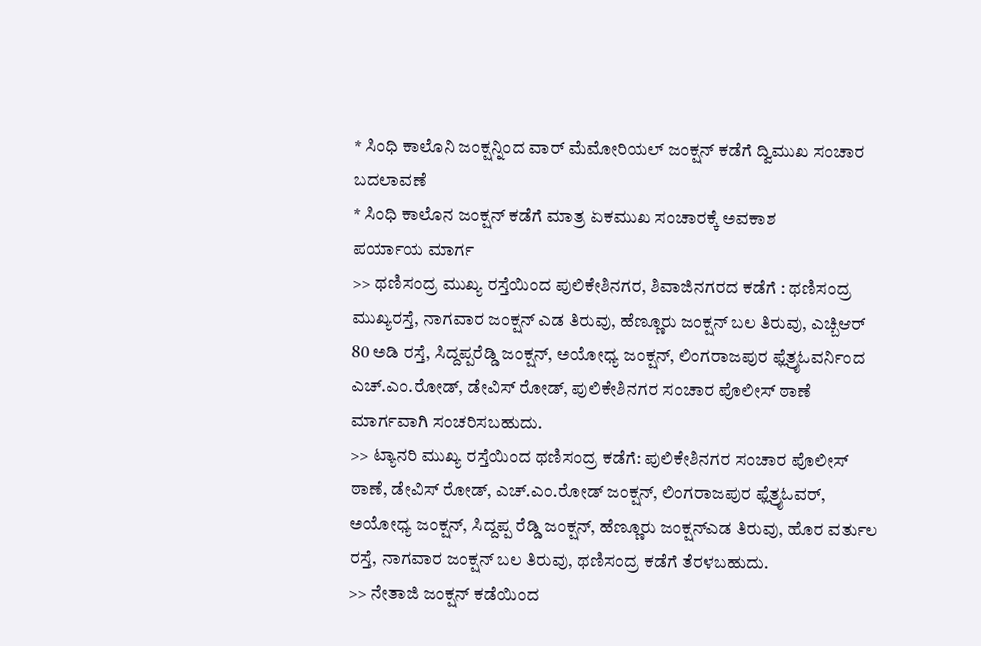* ಸಿಂಧಿ ಕಾಲೊನಿ ಜಂಕ್ಷನ್ನಿಂದ ವಾರ್ ಮೆಮೋರಿಯಲ್ ಜಂಕ್ಷನ್ ಕಡೆಗೆ ದ್ವಿಮುಖ ಸಂಚಾರ ಬದಲಾವಣೆ
* ಸಿಂಧಿ ಕಾಲೊನ ಜಂಕ್ಷನ್ ಕಡೆಗೆ ಮಾತ್ರ ಏಕಮುಖ ಸಂಚಾರಕ್ಕೆ ಅವಕಾಶ
ಪರ್ಯಾಯ ಮಾರ್ಗ
>> ಥಣಿಸಂದ್ರ ಮುಖ್ಯ ರಸ್ತೆಯಿಂದ ಪುಲಿಕೇಶಿನಗರ, ಶಿವಾಜಿನಗರದ ಕಡೆಗೆ : ಥಣಿಸಂದ್ರ ಮುಖ್ಯರಸ್ತೆ, ನಾಗವಾರ ಜಂಕ್ಷನ್ ಎಡ ತಿರುವು, ಹೆಣ್ಣೂರು ಜಂಕ್ಷನ್ ಬಲ ತಿರುವು, ಎಚ್ಬಿಆರ್ 80 ಅಡಿ ರಸ್ತೆ, ಸಿದ್ದಪ್ಪರೆಡ್ಡಿ ಜಂಕ್ಷನ್, ಅಯೋಧ್ಯ ಜಂಕ್ಷನ್, ಲಿಂಗರಾಜಪುರ ಫ್ಲೆತ್ರೖಓವರ್ನಿಂದ ಎಚ್.ಎಂ.ರೋಡ್, ಡೇವಿಸ್ ರೋಡ್, ಪುಲಿಕೇಶಿನಗರ ಸಂಚಾರ ಪೊಲೀಸ್ ಠಾಣೆ ಮಾರ್ಗವಾಗಿ ಸಂಚರಿಸಬಹುದು.
>> ಟ್ಯಾನರಿ ಮುಖ್ಯ ರಸ್ತೆಯಿಂದ ಥಣಿಸಂದ್ರ ಕಡೆಗೆ: ಪುಲಿಕೇಶಿನಗರ ಸಂಚಾರ ಪೊಲೀಸ್ ಠಾಣೆ, ಡೇವಿಸ್ ರೋಡ್, ಎಚ್.ಎಂ.ರೋಡ್ ಜಂಕ್ಷನ್, ಲಿಂಗರಾಜಪುರ ಫ್ಲೆತ್ರೖಓವರ್, ಅಯೋಧ್ಯ ಜಂಕ್ಷನ್, ಸಿದ್ದಪ್ಪ ರೆಡ್ಡಿ ಜಂಕ್ಷನ್, ಹೆಣ್ಣೂರು ಜಂಕ್ಷನ್ಎಡ ತಿರುವು, ಹೊರ ವರ್ತುಲ ರಸ್ತೆ, ನಾಗವಾರ ಜಂಕ್ಷನ್ ಬಲ ತಿರುವು, ಥಣಿಸಂದ್ರ ಕಡೆಗೆ ತೆರಳಬಹುದು.
>> ನೇತಾಜಿ ಜಂಕ್ಷನ್ ಕಡೆಯಿಂದ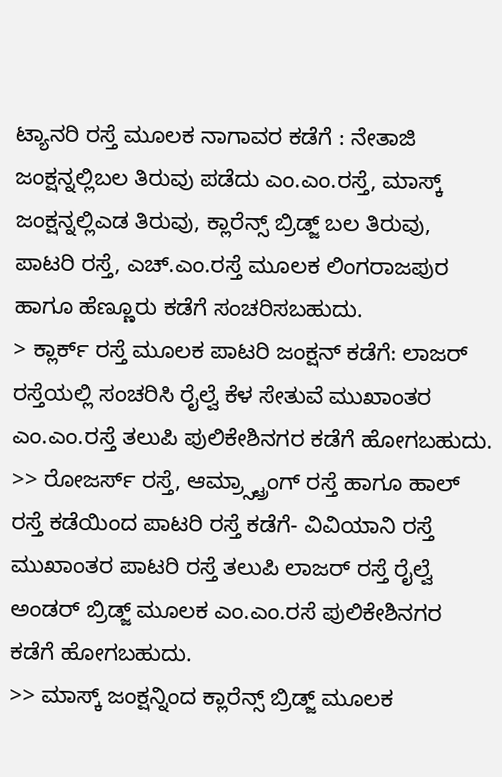ಟ್ಯಾನರಿ ರಸ್ತೆ ಮೂಲಕ ನಾಗಾವರ ಕಡೆಗೆ : ನೇತಾಜಿ ಜಂಕ್ಷನ್ನಲ್ಲಿಬಲ ತಿರುವು ಪಡೆದು ಎಂ.ಎಂ.ರಸ್ತೆ, ಮಾಸ್ಕ್ ಜಂಕ್ಷನ್ನಲ್ಲಿಎಡ ತಿರುವು, ಕ್ಲಾರೆನ್ಸ್ ಬ್ರಿಡ್ಜ್ ಬಲ ತಿರುವು, ಪಾಟರಿ ರಸ್ತೆ, ಎಚ್.ಎಂ.ರಸ್ತೆ ಮೂಲಕ ಲಿಂಗರಾಜಪುರ ಹಾಗೂ ಹೆಣ್ಣೂರು ಕಡೆಗೆ ಸಂಚರಿಸಬಹುದು.
> ಕ್ಲಾರ್ಕ್ ರಸ್ತೆ ಮೂಲಕ ಪಾಟರಿ ಜಂಕ್ಷನ್ ಕಡೆಗೆ: ಲಾಜರ್ ರಸ್ತೆಯಲ್ಲಿ ಸಂಚರಿಸಿ ರೈಲ್ವೆ ಕೆಳ ಸೇತುವೆ ಮುಖಾಂತರ ಎಂ.ಎಂ.ರಸ್ತೆ ತಲುಪಿ ಪುಲಿಕೇಶಿನಗರ ಕಡೆಗೆ ಹೋಗಬಹುದು.
>> ರೋಜರ್ಸ್ ರಸ್ತೆ, ಆಮ್ರ್ಸ್ಟ್ರಾಂಗ್ ರಸ್ತೆ ಹಾಗೂ ಹಾಲ್ ರಸ್ತೆ ಕಡೆಯಿಂದ ಪಾಟರಿ ರಸ್ತೆ ಕಡೆಗೆ- ವಿವಿಯಾನಿ ರಸ್ತೆ ಮುಖಾಂತರ ಪಾಟರಿ ರಸ್ತೆ ತಲುಪಿ ಲಾಜರ್ ರಸ್ತೆ ರೈಲ್ವೆ ಅಂಡರ್ ಬ್ರಿಡ್ಜ್ ಮೂಲಕ ಎಂ.ಎಂ.ರಸೆ ಪುಲಿಕೇಶಿನಗರ ಕಡೆಗೆ ಹೋಗಬಹುದು.
>> ಮಾಸ್ಕ್ ಜಂಕ್ಷನ್ನಿಂದ ಕ್ಲಾರೆನ್ಸ್ ಬ್ರಿಡ್ಜ್ ಮೂಲಕ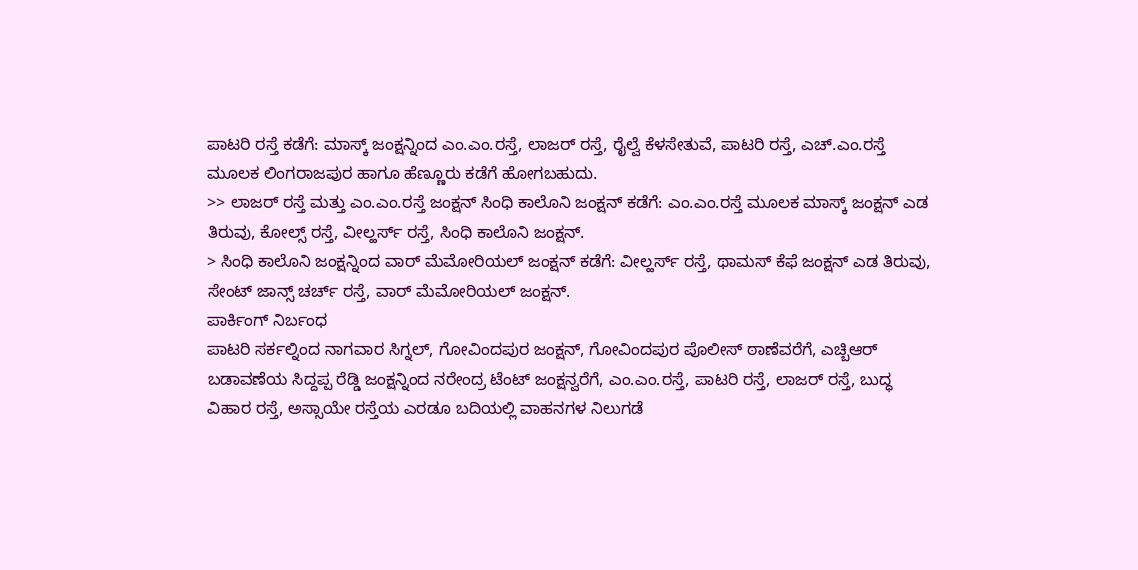ಪಾಟರಿ ರಸ್ತೆ ಕಡೆಗೆ: ಮಾಸ್ಕ್ ಜಂಕ್ಷನ್ನಿಂದ ಎಂ.ಎಂ.ರಸ್ತೆ, ಲಾಜರ್ ರಸ್ತೆ, ರೈಲ್ವೆ ಕೆಳಸೇತುವೆ, ಪಾಟರಿ ರಸ್ತೆ, ಎಚ್.ಎಂ.ರಸ್ತೆ ಮೂಲಕ ಲಿಂಗರಾಜಪುರ ಹಾಗೂ ಹೆಣ್ಣೂರು ಕಡೆಗೆ ಹೋಗಬಹುದು.
>> ಲಾಜರ್ ರಸ್ತೆ ಮತ್ತು ಎಂ.ಎಂ.ರಸ್ತೆ ಜಂಕ್ಷನ್ ಸಿಂಧಿ ಕಾಲೊನಿ ಜಂಕ್ಷನ್ ಕಡೆಗೆ: ಎಂ.ಎಂ.ರಸ್ತೆ ಮೂಲಕ ಮಾಸ್ಕ್ ಜಂಕ್ಷನ್ ಎಡ ತಿರುವು, ಕೋಲ್ಸ್ ರಸ್ತೆ, ವೀಲ್ಹರ್ಸ್ ರಸ್ತೆ, ಸಿಂಧಿ ಕಾಲೊನಿ ಜಂಕ್ಷನ್.
> ಸಿಂಧಿ ಕಾಲೊನಿ ಜಂಕ್ಷನ್ನಿಂದ ವಾರ್ ಮೆಮೋರಿಯಲ್ ಜಂಕ್ಷನ್ ಕಡೆಗೆ: ವೀಲ್ಹರ್ಸ್ ರಸ್ತೆ, ಥಾಮಸ್ ಕೆಫೆ ಜಂಕ್ಷನ್ ಎಡ ತಿರುವು, ಸೇಂಟ್ ಜಾನ್ಸ್ ಚರ್ಚ್ ರಸ್ತೆ, ವಾರ್ ಮೆಮೋರಿಯಲ್ ಜಂಕ್ಷನ್.
ಪಾರ್ಕಿಂಗ್ ನಿರ್ಬಂಧ
ಪಾಟರಿ ಸರ್ಕಲ್ನಿಂದ ನಾಗವಾರ ಸಿಗ್ನಲ್, ಗೋವಿಂದಪುರ ಜಂಕ್ಷನ್, ಗೋವಿಂದಪುರ ಪೊಲೀಸ್ ಠಾಣೆವರೆಗೆ, ಎಚ್ಬಿಆರ್ ಬಡಾವಣೆಯ ಸಿದ್ದಪ್ಪ ರೆಡ್ಡಿ ಜಂಕ್ಷನ್ನಿಂದ ನರೇಂದ್ರ ಟೆಂಟ್ ಜಂಕ್ಷನ್ವರೆಗೆ, ಎಂ.ಎಂ.ರಸ್ತೆ, ಪಾಟರಿ ರಸ್ತೆ, ಲಾಜರ್ ರಸ್ತೆ, ಬುದ್ಧ ವಿಹಾರ ರಸ್ತೆ, ಅಸ್ಸಾಯೇ ರಸ್ತೆಯ ಎರಡೂ ಬದಿಯಲ್ಲಿ ವಾಹನಗಳ ನಿಲುಗಡೆ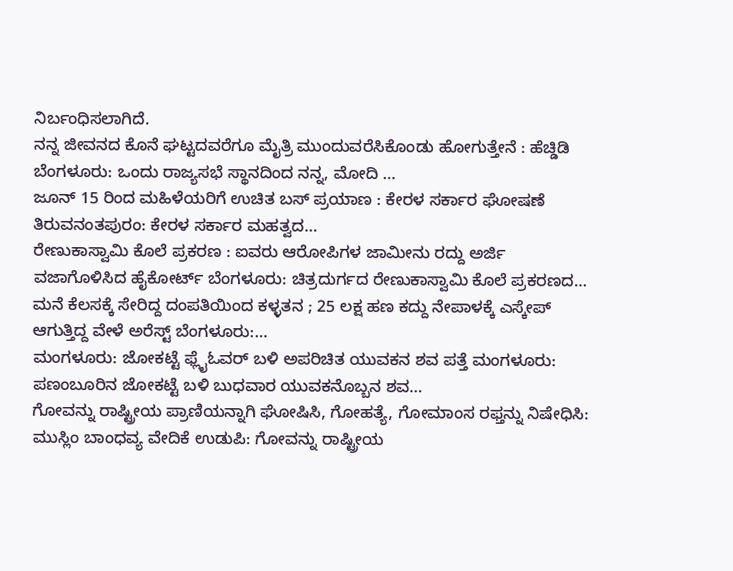ನಿರ್ಬಂಧಿಸಲಾಗಿದೆ.
ನನ್ನ ಜೀವನದ ಕೊನೆ ಘಟ್ಟದವರೆಗೂ ಮೈತ್ರಿ ಮುಂದುವರೆಸಿಕೊಂಡು ಹೋಗುತ್ತೇನೆ : ಹೆಚ್ಡಿಡಿ ಬೆಂಗಳೂರು: ಒಂದು ರಾಜ್ಯಸಭೆ ಸ್ಥಾನದಿಂದ ನನ್ನ, ಮೋದಿ …
ಜೂನ್ 15 ರಿಂದ ಮಹಿಳೆಯರಿಗೆ ಉಚಿತ ಬಸ್ ಪ್ರಯಾಣ : ಕೇರಳ ಸರ್ಕಾರ ಘೋಷಣೆ ತಿರುವನಂತಪುರಂ: ಕೇರಳ ಸರ್ಕಾರ ಮಹತ್ವದ…
ರೇಣುಕಾಸ್ವಾಮಿ ಕೊಲೆ ಪ್ರಕರಣ : ಐವರು ಆರೋಪಿಗಳ ಜಾಮೀನು ರದ್ದು ಅರ್ಜಿ ವಜಾಗೊಳಿಸಿದ ಹೈಕೋರ್ಟ್ ಬೆಂಗಳೂರು: ಚಿತ್ರದುರ್ಗದ ರೇಣುಕಾಸ್ವಾಮಿ ಕೊಲೆ ಪ್ರಕರಣದ…
ಮನೆ ಕೆಲಸಕ್ಕೆ ಸೇರಿದ್ದ ದಂಪತಿಯಿಂದ ಕಳ್ಳತನ ; 25 ಲಕ್ಷ ಹಣ ಕದ್ದು ನೇಪಾಳಕ್ಕೆ ಎಸ್ಕೇಪ್ ಆಗುತ್ತಿದ್ದ ವೇಳೆ ಅರೆಸ್ಟ್ ಬೆಂಗಳೂರು:…
ಮಂಗಳೂರು: ಜೋಕಟ್ಟೆ ಫ್ಲೈಓವರ್ ಬಳಿ ಅಪರಿಚಿತ ಯುವಕನ ಶವ ಪತ್ತೆ ಮಂಗಳೂರು: ಪಣಂಬೂರಿನ ಜೋಕಟ್ಟೆ ಬಳಿ ಬುಧವಾರ ಯುವಕನೊಬ್ಬನ ಶವ…
ಗೋವನ್ನು ರಾಷ್ಟ್ರೀಯ ಪ್ರಾಣಿಯನ್ನಾಗಿ ಘೋಷಿಸಿ, ಗೋಹತ್ಯೆ, ಗೋಮಾಂಸ ರಫ್ತನ್ನು ನಿಷೇಧಿಸಿ: ಮುಸ್ಲಿಂ ಬಾಂಧವ್ಯ ವೇದಿಕೆ ಉಡುಪಿ: ಗೋವನ್ನು ರಾಷ್ಟ್ರೀಯ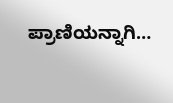ಪ್ರಾಣಿಯನ್ನಾಗಿ…